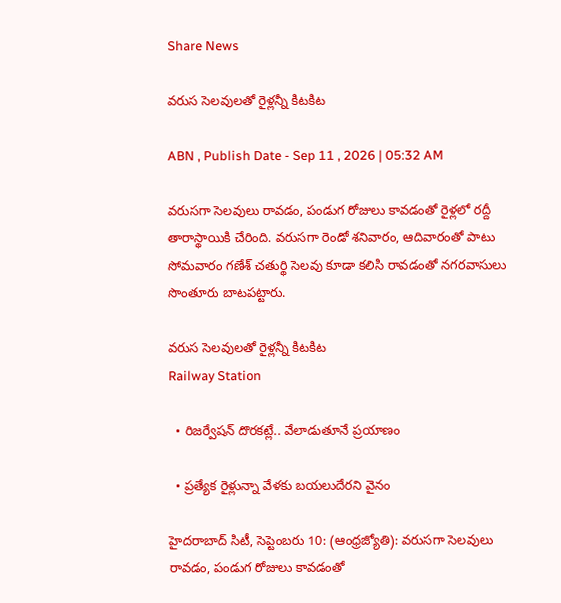Share News

వరుస సెలవులతో రైళ్లన్నీ కిటకిట

ABN , Publish Date - Sep 11 , 2026 | 05:32 AM

వరుసగా సెలవులు రావడం, పండుగ రోజులు కావడంతో రైళ్లలో రద్దీ తారాస్థాయికి చేరింది. వరుసగా రెండో శనివారం, ఆదివారంతో పాటు సోమవారం గణేశ్‌ చతుర్థి సెలవు కూడా కలిసి రావడంతో నగరవాసులు సొంతూరు బాటపట్టారు.

వరుస సెలవులతో రైళ్లన్నీ కిటకిట
Railway Station

  • రిజర్వేషన్‌ దొరకట్లే.. వేలాడుతూనే ప్రయాణం

  • ప్రత్యేక రైళ్లున్నా వేళకు బయలుదేరని వైనం

హైదరాబాద్‌ సిటీ, సెప్టెంబరు 10: (ఆంధ్రజ్యోతి): వరుసగా సెలవులు రావడం, పండుగ రోజులు కావడంతో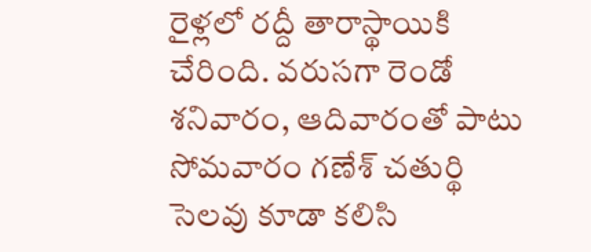రైళ్లలో రద్దీ తారాస్థాయికి చేరింది. వరుసగా రెండో శనివారం, ఆదివారంతో పాటు సోమవారం గణేశ్‌ చతుర్థి సెలవు కూడా కలిసి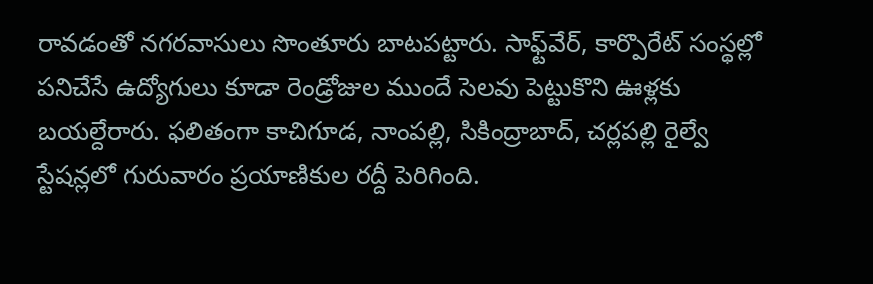రావడంతో నగరవాసులు సొంతూరు బాటపట్టారు. సాఫ్ట్‌వేర్‌, కార్పొరేట్‌ సంస్థల్లో పనిచేసే ఉద్యోగులు కూడా రెండ్రోజుల ముందే సెలవు పెట్టుకొని ఊళ్లకు బయల్దేరారు. ఫలితంగా కాచిగూడ, నాంపల్లి, సికింద్రాబాద్‌, చర్లపల్లి రైల్వే స్టేషన్లలో గురువారం ప్రయాణికుల రద్దీ పెరిగింది.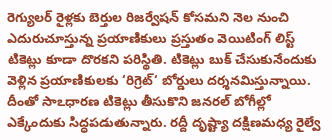రెగ్యులర్‌ రైళ్లకు బెర్తుల రిజర్వేషన్‌ కోసమని నెల నుంచి ఎదురుచూస్తున్న ప్రయాణికులు ప్రస్తుతం వెయిటింగ్‌ లిస్ట్‌ టికెట్లు కూడా దొరకని పరిస్థితి. టికెట్లు బుక్‌ చేసుకునేందుకు వెళ్లిన ప్రయాణికులకు ‘రిగ్రెట్‌‘ బోర్డులు దర్శనమిస్తున్నాయి. దీంతో సాఽధారణ టికెట్లు తీసుకొని జనరల్‌ బోగీల్లో ఎక్కేందుకు సిద్ధపడుతున్నారు. రద్దీ దృష్ట్యా దక్షిణమధ్య రైల్వే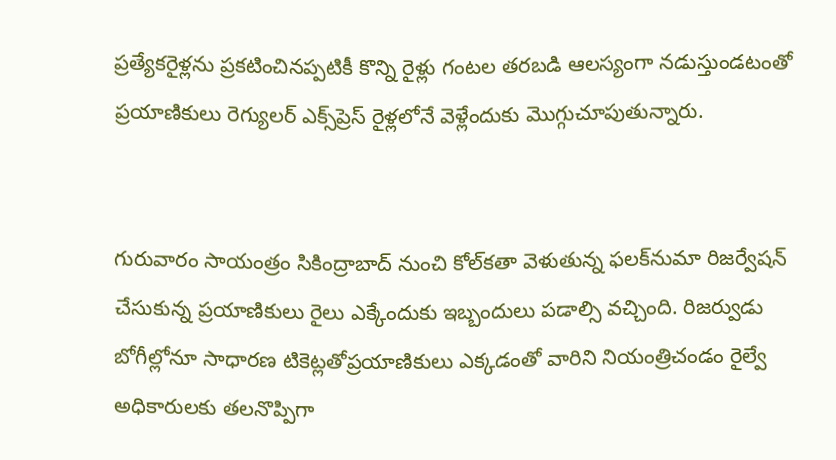ప్రత్యేకరైళ్లను ప్రకటించినప్పటికీ కొన్ని రైళ్లు గంటల తరబడి ఆలస్యంగా నడుస్తుండటంతో ప్రయాణికులు రెగ్యులర్‌ ఎక్స్‌ప్రెస్‌ రైళ్లలోనే వెళ్లేందుకు మొగ్గుచూపుతున్నారు.


గురువారం సాయంత్రం సికింద్రాబాద్‌ నుంచి కోల్‌కతా వెళుతున్న ఫలక్‌నుమా రిజర్వేషన్‌ చేసుకున్న ప్రయాణికులు రైలు ఎక్కేందుకు ఇబ్బందులు పడాల్సి వచ్చింది. రిజర్వుడు బోగీల్లోనూ సాధారణ టికెట్లతోప్రయాణికులు ఎక్కడంతో వారిని నియంత్రిచండం రైల్వే అధికారులకు తలనొప్పిగా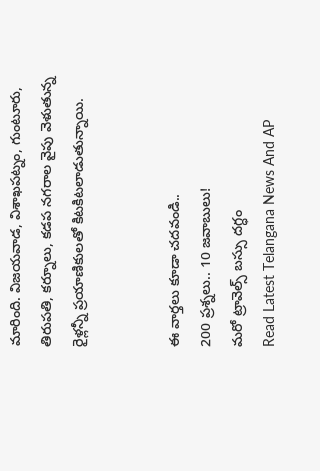మారింది. విజయవాడ, విశాఖపట్నం, గుంటూరు, తిరుపతి, కర్నూలు, కడప నగరాల వైపు వెళుతున్న రైళ్లన్నీ ప్రయాణికులతో కిటకిటలాడుతున్నాయి.


ఈ వార్తలు కూడా చదవండి..
200 ప్రశ్నలు.. 10 జవాబులు!
మరో ట్రావెల్స్‌ బస్సు దగ్ధం
Read Latest Telangana News And AP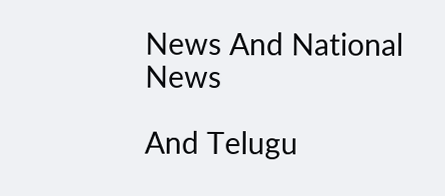News And National News

And Telugu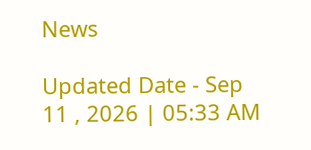News

Updated Date - Sep 11 , 2026 | 05:33 AM